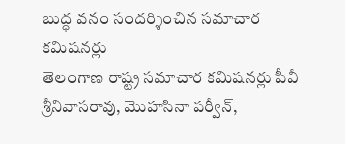బుద్ధ వనం సందర్శించిన సమాచార కమిషనర్లు
తెలంగాణ రాష్ట్ర సమాచార కమిషనర్లు పీవీ శ్రీనివాసరావు, మొహసినా పర్వీన్,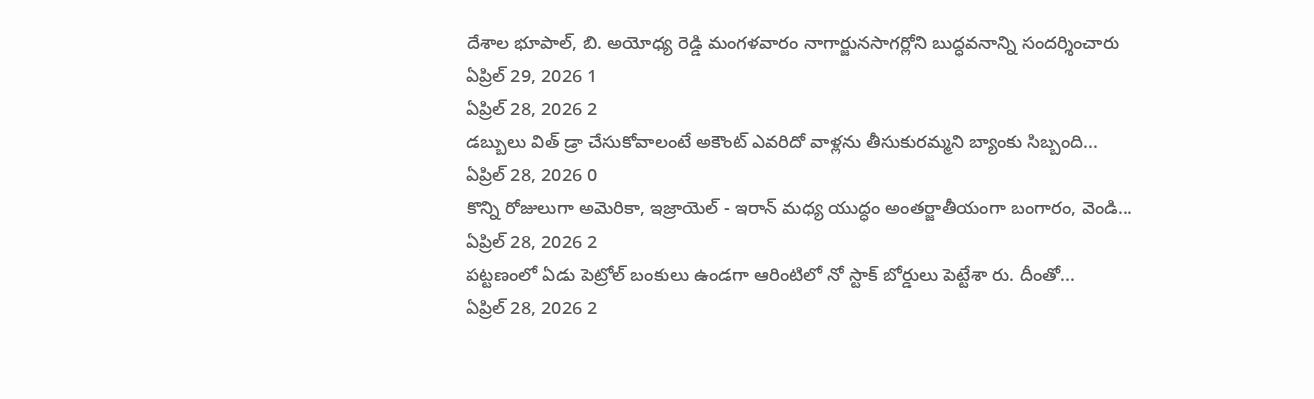దేశాల భూపాల్, బి. అయోధ్య రెడ్డి మంగళవారం నాగార్జునసాగర్లోని బుద్ధవనాన్ని సందర్శించారు
ఏప్రిల్ 29, 2026 1
ఏప్రిల్ 28, 2026 2
డబ్బులు విత్ డ్రా చేసుకోవాలంటే అకౌంట్ ఎవరిదో వాళ్లను తీసుకురమ్మని బ్యాంకు సిబ్బంది...
ఏప్రిల్ 28, 2026 0
కొన్ని రోజులుగా అమెరికా, ఇజ్రాయెల్ - ఇరాన్ మధ్య యుద్ధం అంతర్జాతీయంగా బంగారం, వెండి...
ఏప్రిల్ 28, 2026 2
పట్టణంలో ఏడు పెట్రోల్ బంకులు ఉండగా ఆరింటిలో నో స్టాక్ బోర్డులు పెట్టేశా రు. దీంతో...
ఏప్రిల్ 28, 2026 2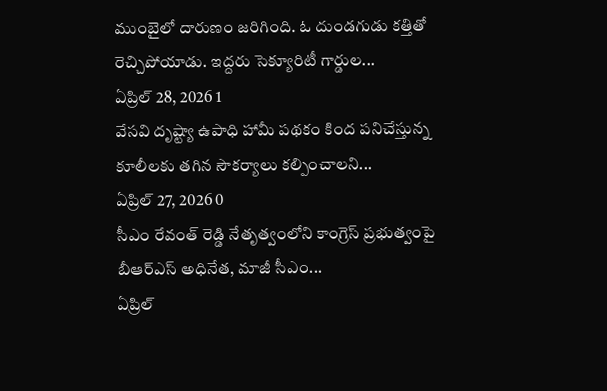ముంబైలో దారుణం జరిగింది. ఓ దుండగుడు కత్తితో రెచ్చిపోయాడు. ఇద్దరు సెక్యూరిటీ గార్డుల...
ఏప్రిల్ 28, 2026 1
వేసవి దృష్ట్యా ఉపాధి హామీ పథకం కింద పనిచేస్తున్న కూలీలకు తగిన సౌకర్యాలు కల్పించాలని...
ఏప్రిల్ 27, 2026 0
సీఎం రేవంత్ రెడ్డి నేతృత్వంలోని కాంగ్రెస్ ప్రభుత్వంపై బీఆర్ఎస్ అధినేత, మాజీ సీఎం...
ఏప్రిల్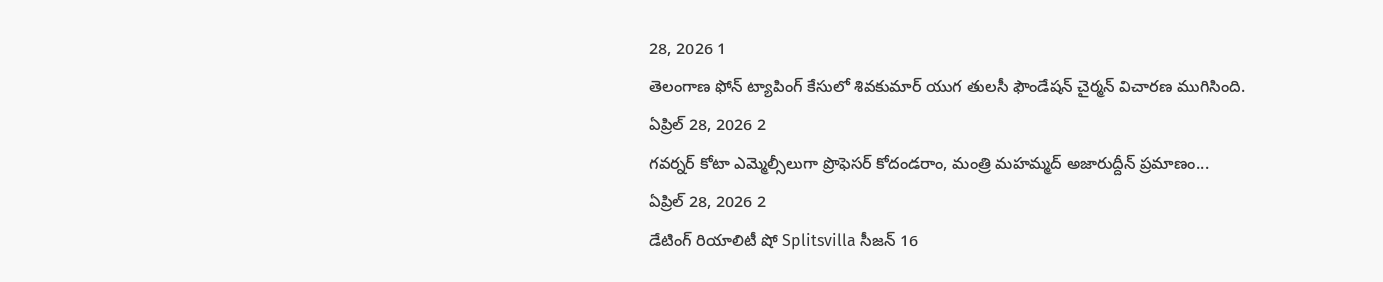28, 2026 1
తెలంగాణ ఫోన్ ట్యాపింగ్ కేసులో శివకుమార్ యుగ తులసీ ఫౌండేషన్ చైర్మన్ విచారణ ముగిసింది.
ఏప్రిల్ 28, 2026 2
గవర్నర్ కోటా ఎమ్మెల్సీలుగా ప్రొఫెసర్ కోదండరాం, మంత్రి మహమ్మద్ అజారుద్దీన్ ప్రమాణం...
ఏప్రిల్ 28, 2026 2
డేటింగ్ రియాలిటీ షో Splitsvilla సీజన్ 16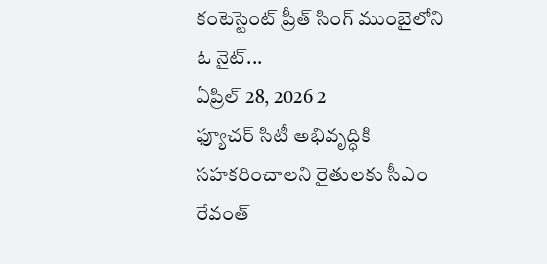కంటెస్టెంట్ ప్రీత్ సింగ్ ముంబైలోని ఓ నైట్...
ఏప్రిల్ 28, 2026 2
ఫ్యూచర్ సిటీ అభివృద్ధికి సహకరించాలని రైతులకు సీఎం రేవంత్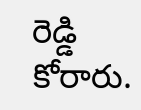రెడ్డి కోరారు.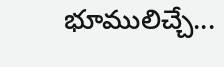భూములిచ్చే...